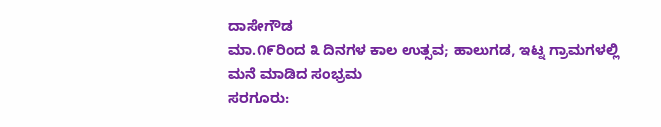ದಾಸೇಗೌಡ
ಮಾ.೧೯ರಿಂದ ೩ ದಿನಗಳ ಕಾಲ ಉತ್ಸವ; ಹಾಲುಗಡ, ಇಟ್ನ ಗ್ರಾಮಗಳಲ್ಲಿ ಮನೆ ಮಾಡಿದ ಸಂಭ್ರಮ
ಸರಗೂರು: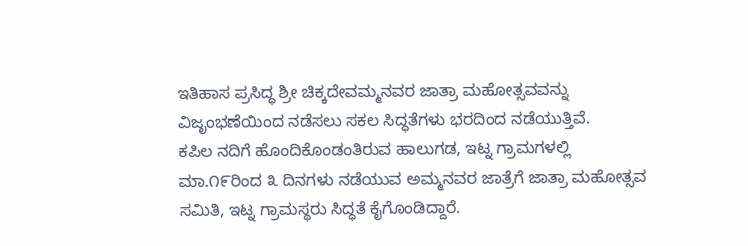ಇತಿಹಾಸ ಪ್ರಸಿದ್ಧ ಶ್ರೀ ಚಿಕ್ಕದೇವಮ್ಮನವರ ಜಾತ್ರಾ ಮಹೋತ್ಸವವನ್ನು ವಿಜೃಂಭಣೆಯಿಂದ ನಡೆಸಲು ಸಕಲ ಸಿದ್ಧತೆಗಳು ಭರದಿಂದ ನಡೆಯುತ್ತಿವೆ.
ಕಪಿಲ ನದಿಗೆ ಹೊಂದಿಕೊಂಡಂತಿರುವ ಹಾಲುಗಡ, ಇಟ್ನ ಗ್ರಾಮಗಳಲ್ಲಿ ಮಾ.೧೯ರಿಂದ ೩ ದಿನಗಳು ನಡೆಯುವ ಅಮ್ಮನವರ ಜಾತ್ರೆಗೆ ಜಾತ್ರಾ ಮಹೋತ್ಸವ ಸಮಿತಿ, ಇಟ್ನ ಗ್ರಾಮಸ್ಥರು ಸಿದ್ಧತೆ ಕೈಗೊಂಡಿದ್ದಾರೆ.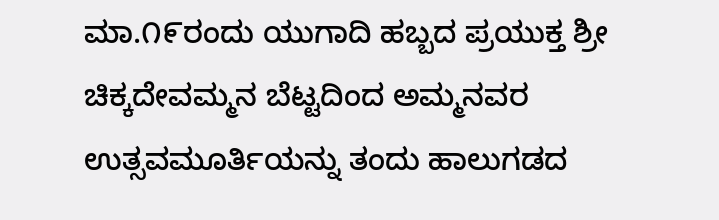ಮಾ.೧೯ರಂದು ಯುಗಾದಿ ಹಬ್ಬದ ಪ್ರಯುಕ್ತ ಶ್ರೀ ಚಿಕ್ಕದೇವಮ್ಮನ ಬೆಟ್ಟದಿಂದ ಅಮ್ಮನವರ ಉತ್ಸವಮೂರ್ತಿಯನ್ನು ತಂದು ಹಾಲುಗಡದ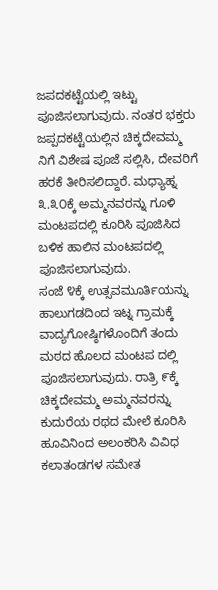ಜಪದಕಟ್ಟೆಯಲ್ಲಿ ಇಟ್ಟು ಪೂಜಿಸಲಾಗುವುದು. ನಂತರ ಭಕ್ತರು ಜಪ್ಪದಕಟ್ಟೆಯಲ್ಲಿನ ಚಿಕ್ಕದೇವಮ್ಮ ನಿಗೆ ವಿಶೇಷ ಪೂಜೆ ಸಲ್ಲಿಸಿ, ದೇವರಿಗೆ ಹರಕೆ ತೀರಿಸಲಿದ್ದಾರೆ. ಮಧ್ಯಾಹ್ನ ೩.೩೦ಕ್ಕೆ ಅಮ್ಮನವರನ್ನು ಗೂಳಿ ಮಂಟಪದಲ್ಲಿ ಕೂರಿಸಿ ಪೂಜಿಸಿದ ಬಳಿಕ ಹಾಲಿನ ಮಂಟಪದಲ್ಲಿ ಪೂಜಿಸಲಾಗುವುದು.
ಸಂಜೆ ೪ಕ್ಕೆ ಉತ್ಸವಮೂರ್ತಿಯನ್ನು ಹಾಲುಗಡದಿಂದ ಇಟ್ನ ಗ್ರಾಮಕ್ಕೆ ವಾದ್ಯಗೋಷ್ಠಿಗಳೊಂದಿಗೆ ತಂದು ಮಠದ ಹೊಲದ ಮಂಟಪ ದಲ್ಲಿ ಪೂಜಿಸಲಾಗುವುದು. ರಾತ್ರಿ ೯ಕ್ಕೆ ಚಿಕ್ಕದೇವಮ್ಮ ಅಮ್ಮನವರನ್ನು ಕುದುರೆಯ ರಥದ ಮೇಲೆ ಕೂರಿಸಿ ಹೂವಿನಿಂದ ಅಲಂಕರಿಸಿ ವಿವಿಧ ಕಲಾತಂಡಗಳ ಸಮೇತ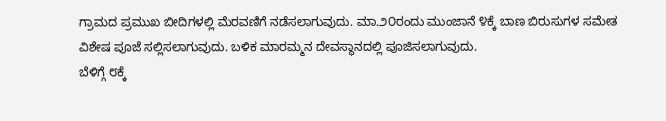ಗ್ರಾಮದ ಪ್ರಮುಖ ಬೀದಿಗಳಲ್ಲಿ ಮೆರವಣಿಗೆ ನಡೆಸಲಾಗುವುದು. ಮಾ.೨೦ರಂದು ಮುಂಜಾನೆ ೪ಕ್ಕೆ ಬಾಣ ಬಿರುಸುಗಳ ಸಮೇತ ವಿಶೇಷ ಪೂಜೆ ಸಲ್ಲಿಸಲಾಗುವುದು. ಬಳಿಕ ಮಾರಮ್ಮನ ದೇವಸ್ಥಾನದಲ್ಲಿ ಪೂಜಿಸಲಾಗುವುದು.
ಬೆಳಿಗ್ಗೆ ೮ಕ್ಕೆ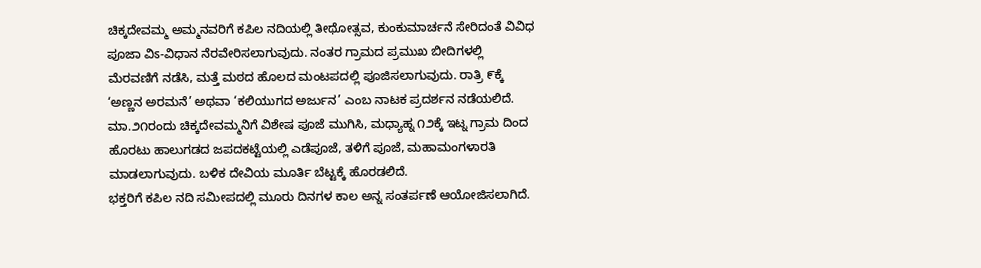ಚಿಕ್ಕದೇವಮ್ಮ ಅಮ್ಮನವರಿಗೆ ಕಪಿಲ ನದಿಯಲ್ಲಿ ತೀಥೋತ್ಸವ, ಕುಂಕುಮಾರ್ಚನೆ ಸೇರಿದಂತೆ ವಿವಿಧ ಪೂಜಾ ವಿಽ-ವಿಧಾನ ನೆರವೇರಿಸಲಾಗುವುದು. ನಂತರ ಗ್ರಾಮದ ಪ್ರಮುಖ ಬೀದಿಗಳಲ್ಲಿ ಮೆರವಣಿಗೆ ನಡೆಸಿ, ಮತ್ತೆ ಮಠದ ಹೊಲದ ಮಂಟಪದಲ್ಲಿ ಪೂಜಿಸಲಾಗುವುದು. ರಾತ್ರಿ ೯ಕ್ಕೆ ‘ಅಣ್ಣನ ಅರಮನೆ’ ಅಥವಾ ‘ಕಲಿಯುಗದ ಅರ್ಜುನ’ ಎಂಬ ನಾಟಕ ಪ್ರದರ್ಶನ ನಡೆಯಲಿದೆ.
ಮಾ.೨೧ರಂದು ಚಿಕ್ಕದೇವಮ್ಮನಿಗೆ ವಿಶೇಷ ಪೂಜೆ ಮುಗಿಸಿ, ಮಧ್ಯಾಹ್ನ ೧೨ಕ್ಕೆ ಇಟ್ನ ಗ್ರಾಮ ದಿಂದ ಹೊರಟು ಹಾಲುಗಡದ ಜಪದಕಟ್ಟೆಯಲ್ಲಿ ಎಡೆಪೂಜೆ, ತಳಿಗೆ ಪೂಜೆ, ಮಹಾಮಂಗಳಾರತಿ ಮಾಡಲಾಗುವುದು. ಬಳಿಕ ದೇವಿಯ ಮೂರ್ತಿ ಬೆಟ್ಟಕ್ಕೆ ಹೊರಡಲಿದೆ.
ಭಕ್ತರಿಗೆ ಕಪಿಲ ನದಿ ಸಮೀಪದಲ್ಲಿ ಮೂರು ದಿನಗಳ ಕಾಲ ಅನ್ನ ಸಂತರ್ಪಣೆ ಆಯೋಜಿಸಲಾಗಿದೆ.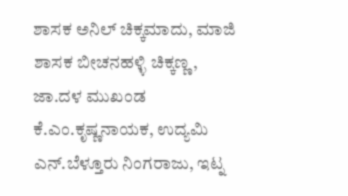ಶಾಸಕ ಅನಿಲ್ ಚಿಕ್ಕಮಾದು, ಮಾಜಿ ಶಾಸಕ ಬೀಚನಹಳ್ಳಿ ಚಿಕ್ಕಣ್ಣ, ಜಾ.ದಳ ಮುಖಂಡ ಕೆ.ಎಂ.ಕೃಷ್ಣನಾಯಕ, ಉದ್ಯಮಿ ಎನ್.ಬೆಳ್ತೂರು ನಿಂಗರಾಜು, ಇಟ್ನ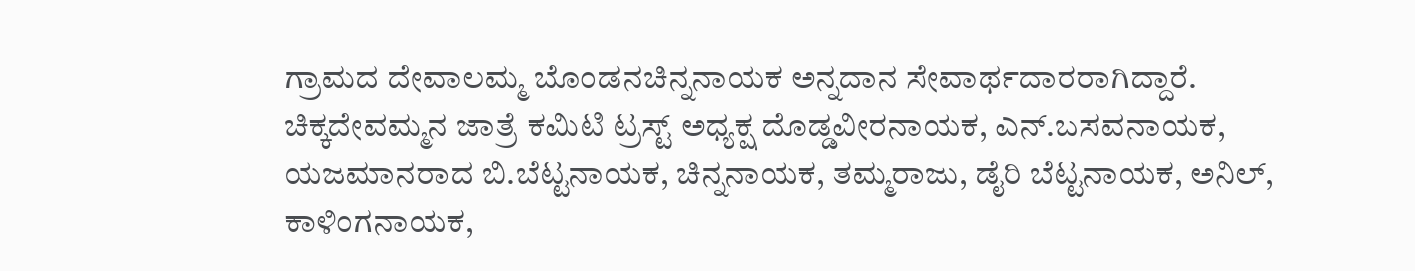ಗ್ರಾಮದ ದೇವಾಲಮ್ಮ ಬೊಂಡನಚಿನ್ನನಾಯಕ ಅನ್ನದಾನ ಸೇವಾರ್ಥದಾರರಾಗಿದ್ದಾರೆ.
ಚಿಕ್ಕದೇವಮ್ಮನ ಜಾತ್ರೆ ಕಮಿಟಿ ಟ್ರಸ್ಟ್ ಅಧ್ಯಕ್ಷ ದೊಡ್ಡವೀರನಾಯಕ, ಎನ್.ಬಸವನಾಯಕ, ಯಜಮಾನರಾದ ಬಿ.ಬೆಟ್ಟನಾಯಕ, ಚಿನ್ನನಾಯಕ, ತಮ್ಮರಾಜು, ಡೈರಿ ಬೆಟ್ಟನಾಯಕ, ಅನಿಲ್, ಕಾಳಿಂಗನಾಯಕ,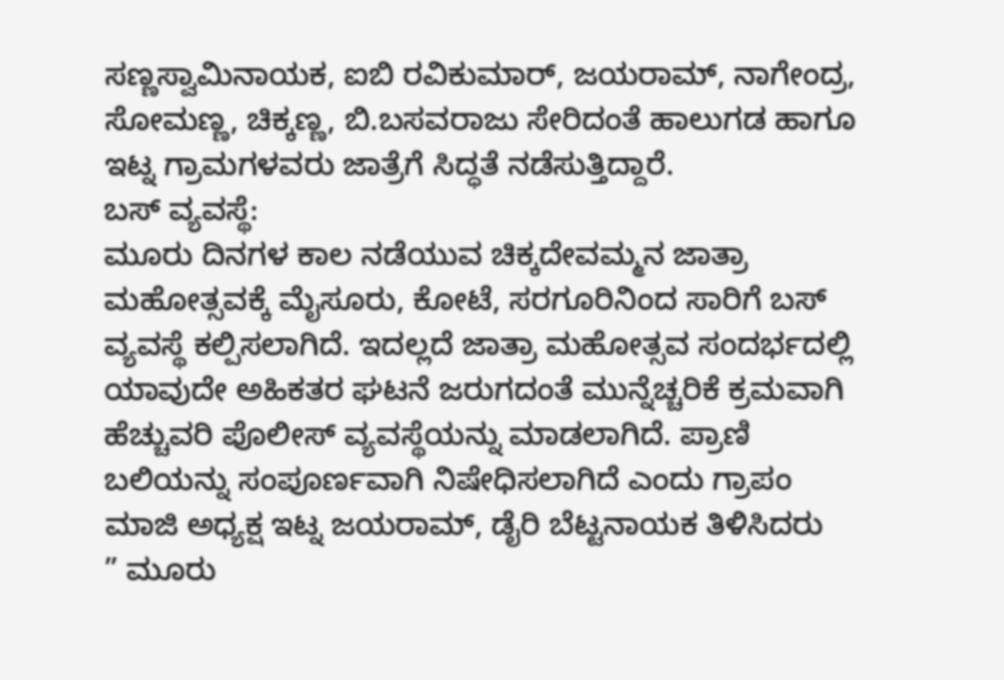ಸಣ್ಣಸ್ವಾಮಿನಾಯಕ, ಐಬಿ ರವಿಕುಮಾರ್, ಜಯರಾಮ್, ನಾಗೇಂದ್ರ, ಸೋಮಣ್ಣ, ಚಿಕ್ಕಣ್ಣ, ಬಿ.ಬಸವರಾಜು ಸೇರಿದಂತೆ ಹಾಲುಗಡ ಹಾಗೂ ಇಟ್ನ ಗ್ರಾಮಗಳವರು ಜಾತ್ರೆಗೆ ಸಿದ್ಧತೆ ನಡೆಸುತ್ತಿದ್ದಾರೆ.
ಬಸ್ ವ್ಯವಸ್ಥೆ:
ಮೂರು ದಿನಗಳ ಕಾಲ ನಡೆಯುವ ಚಿಕ್ಕದೇವಮ್ಮನ ಜಾತ್ರಾ ಮಹೋತ್ಸವಕ್ಕೆ ಮೈಸೂರು, ಕೋಟೆ, ಸರಗೂರಿನಿಂದ ಸಾರಿಗೆ ಬಸ್ ವ್ಯವಸ್ಥೆ ಕಲ್ಪಿಸಲಾಗಿದೆ. ಇದಲ್ಲದೆ ಜಾತ್ರಾ ಮಹೋತ್ಸವ ಸಂದರ್ಭದಲ್ಲಿ ಯಾವುದೇ ಅಹಿಕತರ ಘಟನೆ ಜರುಗದಂತೆ ಮುನ್ನೆಚ್ಚರಿಕೆ ಕ್ರಮವಾಗಿ ಹೆಚ್ಚುವರಿ ಪೊಲೀಸ್ ವ್ಯವಸ್ಥೆಯನ್ನು ಮಾಡಲಾಗಿದೆ. ಪ್ರಾಣಿ ಬಲಿಯನ್ನು ಸಂಪೂರ್ಣವಾಗಿ ನಿಷೇಧಿಸಲಾಗಿದೆ ಎಂದು ಗ್ರಾಪಂ ಮಾಜಿ ಅಧ್ಯಕ್ಷ ಇಟ್ನ ಜಯರಾಮ್, ಡೈರಿ ಬೆಟ್ಟನಾಯಕ ತಿಳಿಸಿದರು
” ಮೂರು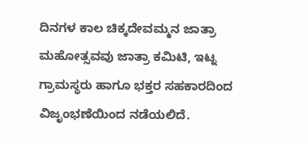ದಿನಗಳ ಕಾಲ ಚಿಕ್ಕದೇವಮ್ಮನ ಜಾತ್ರಾ ಮಹೋತ್ಸವವು ಜಾತ್ರಾ ಕಮಿಟಿ, ಇಟ್ನ ಗ್ರಾಮಸ್ಥರು ಹಾಗೂ ಭಕ್ತರ ಸಹಕಾರದಿಂದ ವಿಜೃಂಭಣೆಯಿಂದ ನಡೆಯಲಿದೆ.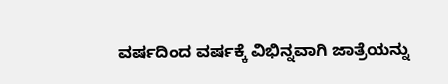ವರ್ಷದಿಂದ ವರ್ಷಕ್ಕೆ ವಿಭಿನ್ನವಾಗಿ ಜಾತ್ರೆಯನ್ನು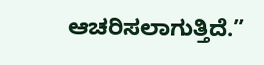ಆಚರಿಸಲಾಗುತ್ತಿದೆ.”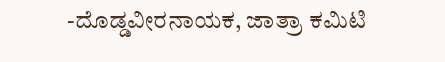-ದೊಡ್ಡವೀರನಾಯಕ, ಜಾತ್ರಾ ಕಮಿಟಿ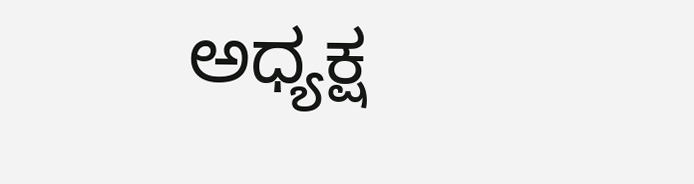ಅಧ್ಯಕ್ಷ